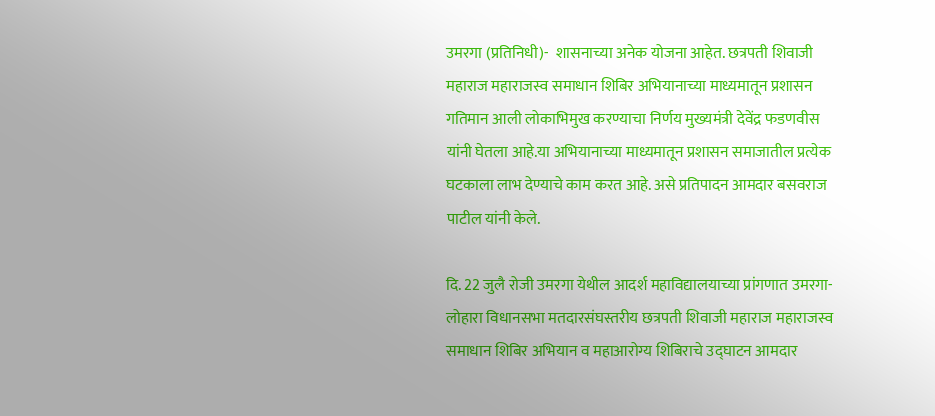उमरगा (प्रतिनिधी)-  शासनाच्या अनेक योजना आहेत. छत्रपती शिवाजी महाराज महाराजस्व समाधान शिबिर अभियानाच्या माध्यमातून प्रशासन गतिमान आली लोकाभिमुख करण्याचा निर्णय मुख्यमंत्री देवेंद्र फडणवीस यांनी घेतला आहे.या अभियानाच्या माध्यमातून प्रशासन समाजातील प्रत्येक घटकाला लाभ देण्याचे काम करत आहे. असे प्रतिपादन आमदार बसवराज पाटील यांनी केले.

दि. 22 जुलै रोजी उमरगा येथील आदर्श महाविद्यालयाच्या प्रांगणात उमरगा- लोहारा विधानसभा मतदारसंघस्तरीय छत्रपती शिवाजी महाराज महाराजस्व समाधान शिबिर अभियान व महाआरोग्य शिबिराचे उद्घाटन आमदार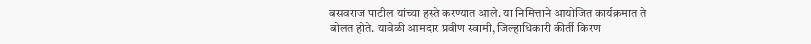बसवराज पाटील यांच्या हस्ते करण्यात आले. या निमित्ताने आयोजित कार्यक्रमात ते बोलत होते. यावेळी आमदार प्रवीण स्वामी, जिल्हाधिकारी कीर्ती किरण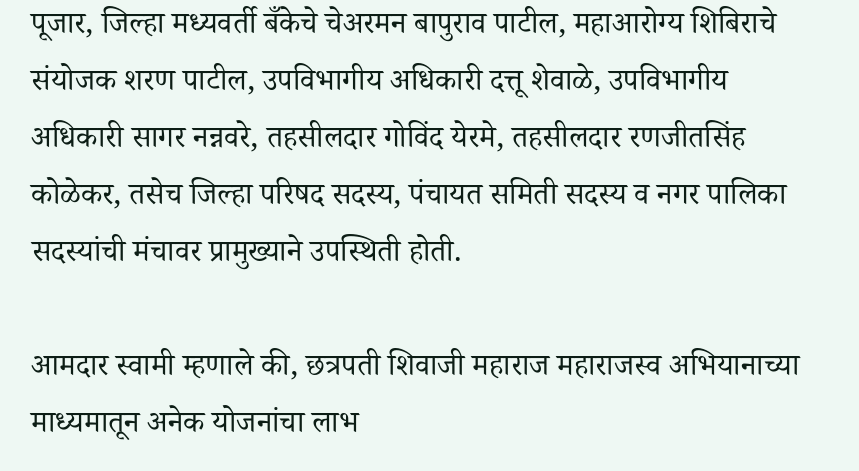पूजार, जिल्हा मध्यवर्ती बँकेचे चेअरमन बापुराव पाटील, महाआरोग्य शिबिराचे संयोजक शरण पाटील, उपविभागीय अधिकारी दत्तू शेवाळे, उपविभागीय अधिकारी सागर नन्नवरे, तहसीलदार गोविंद येरमे, तहसीलदार रणजीतसिंह कोळेकर, तसेच जिल्हा परिषद सदस्य, पंचायत समिती सदस्य व नगर पालिका सदस्यांची मंचावर प्रामुख्याने उपस्थिती होती.

आमदार स्वामी म्हणाले की, छत्रपती शिवाजी महाराज महाराजस्व अभियानाच्या माध्यमातून अनेक योजनांचा लाभ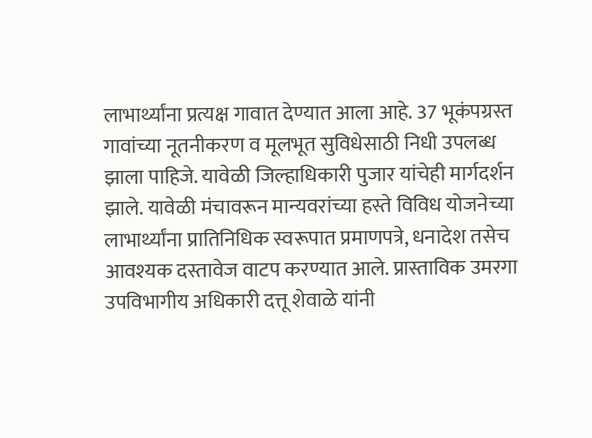लाभार्थ्यांना प्रत्यक्ष गावात देण्यात आला आहे. 37 भूकंपग्रस्त गावांच्या नूतनीकरण व मूलभूत सुविधेसाठी निधी उपलब्ध झाला पाहिजे. यावेळी जिल्हाधिकारी पुजार यांचेही मार्गदर्शन झाले. यावेळी मंचावरून मान्यवरांच्या हस्ते विविध योजनेच्या लाभार्थ्यांना प्रातिनिधिक स्वरूपात प्रमाणपत्रे, धनादेश तसेच आवश्यक दस्तावेज वाटप करण्यात आले. प्रास्ताविक उमरगा उपविभागीय अधिकारी दत्तू शेवाळे यांनी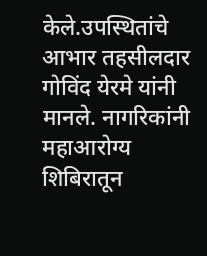केले.उपस्थितांचे आभार तहसीलदार गोविंद येरमे यांनी मानले. नागरिकांनी महाआरोग्य शिबिरातून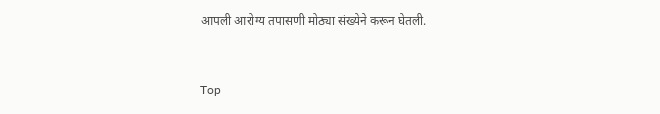आपली आरोग्य तपासणी मोठ्या संख्येने करून घेतली.


Top